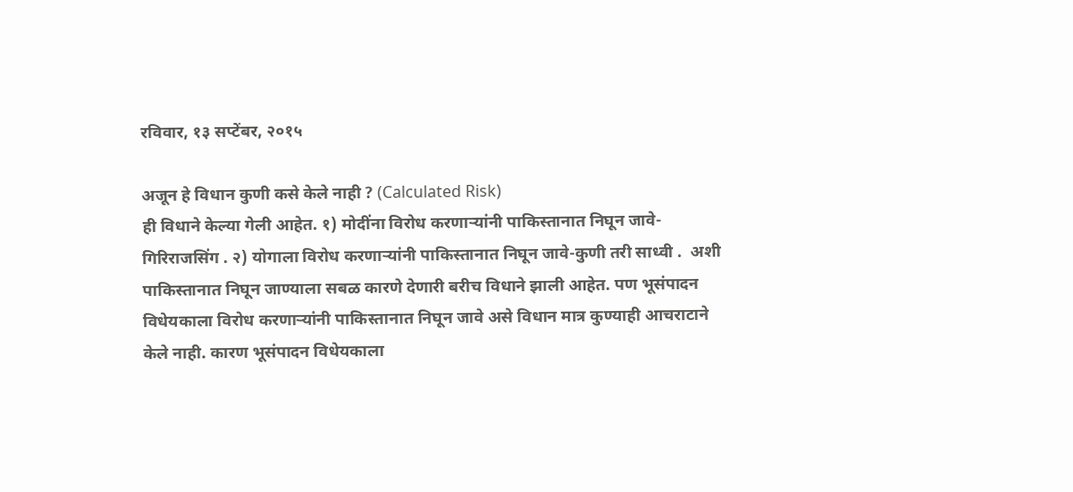रविवार, १३ सप्टेंबर, २०१५

अजून हे विधान कुणी कसे केले नाही ? (Calculated Risk)
ही विधाने केल्या गेली आहेत. १) मोदींना विरोध करणाऱ्यांनी पाकिस्तानात निघून जावे-गिरिराजसिंग . २) योगाला विरोध करणाऱ्यांनी पाकिस्तानात निघून जावे-कुणी तरी साध्वी .  अशी पाकिस्तानात निघून जाण्याला सबळ कारणे देणारी बरीच विधाने झाली आहेत. पण भूसंपादन विधेयकाला विरोध करणाऱ्यांनी पाकिस्तानात निघून जावे असे विधान मात्र कुण्याही आचराटाने केले नाही. कारण भूसंपादन विधेयकाला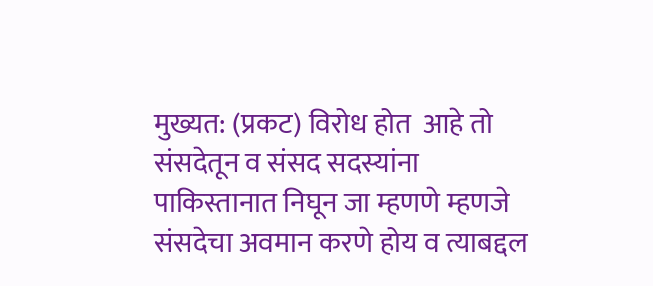मुख्यत: (प्रकट) विरोध होत  आहे तो संसदेतून व संसद सदस्यांना पाकिस्तानात निघून जा म्हणणे म्हणजे संसदेचा अवमान करणे होय व त्याबद्दल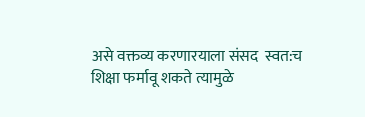असे वक्तव्य करणारयाला संसद  स्वत:च शिक्षा फर्मावू शकते त्यामुळे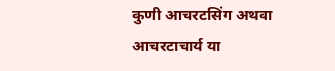कुणी आचरटसिंग अथवा आचरटाचार्य या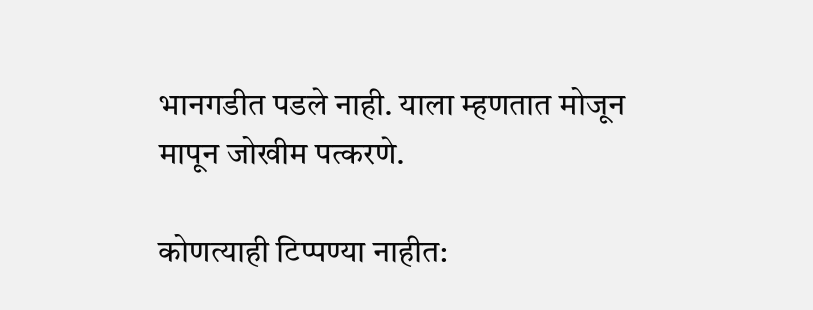भानगडीत पडले नाही. याला म्हणतात मोजून मापून जोखीम पत्करणे.

कोणत्याही टिप्पण्‍या नाहीत: